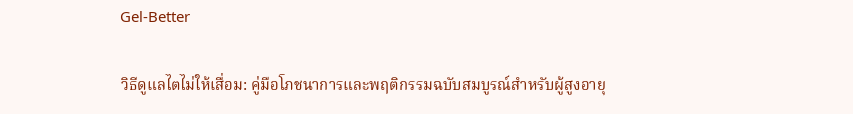Gel-Better

วิธีดูแลไตไม่ให้เสื่อม: คู่มือโภชนาการและพฤติกรรมฉบับสมบูรณ์สำหรับผู้สูงอายุ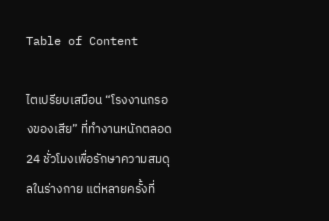Table of Content

ไตเปรียบเสมือน “โรงงานกรองของเสีย” ที่ทำงานหนักตลอด 24 ชั่วโมงเพื่อรักษาความสมดุลในร่างกาย แต่หลายครั้งที่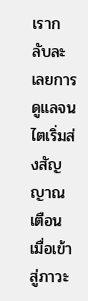เรากลับละเลยการดูแลจนไตเริ่มส่งสัญญาณเตือน เมื่อเข้าสู่ภาวะ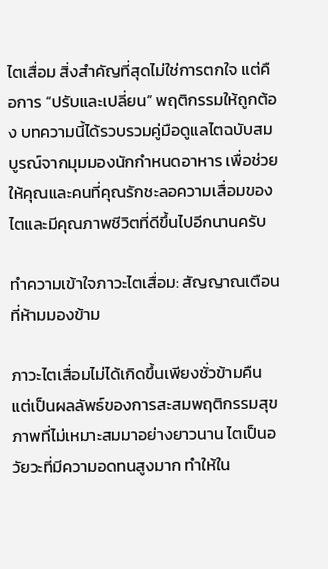ไตเสื่อม สิ่งสำคัญที่สุดไม่ใช่การตกใจ แต่คือการ “ปรับและเปลี่ยน” พฤติกรรมให้ถูกต้อง บทความนี้ได้รวบรวมคู่มือดูแลไตฉบับสมบูรณ์จากมุมมองนักกำหนดอาหาร เพื่อช่วยให้คุณและคนที่คุณรักชะลอความเสื่อมของไตและมีคุณภาพชีวิตที่ดีขึ้นไปอีกนานครับ

ทำความเข้าใจภาวะไตเสื่อม: สัญญาณเตือนที่ห้ามมองข้าม

ภาวะไตเสื่อมไม่ได้เกิดขึ้นเพียงชั่วข้ามคืน แต่เป็นผลลัพธ์ของการสะสมพฤติกรรมสุขภาพที่ไม่เหมาะสมมาอย่างยาวนาน ไตเป็นอวัยวะที่มีความอดทนสูงมาก ทำให้ใน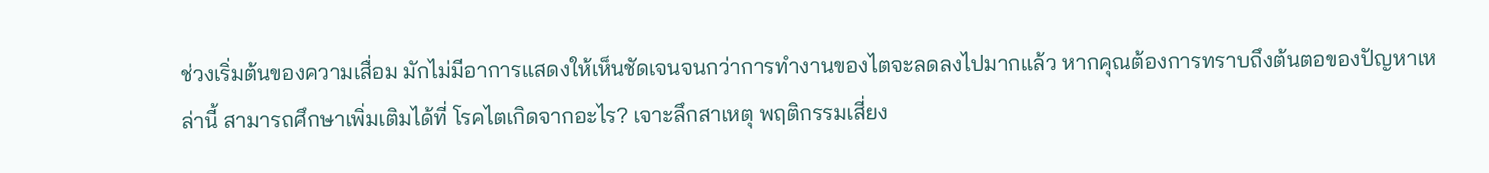ช่วงเริ่มต้นของความเสื่อม มักไม่มีอาการแสดงให้เห็นชัดเจนจนกว่าการทำงานของไตจะลดลงไปมากแล้ว หากคุณต้องการทราบถึงต้นตอของปัญหาเหล่านี้ สามารถศึกษาเพิ่มเติมได้ที่ โรคไตเกิดจากอะไร? เจาะลึกสาเหตุ พฤติกรรมเสี่ยง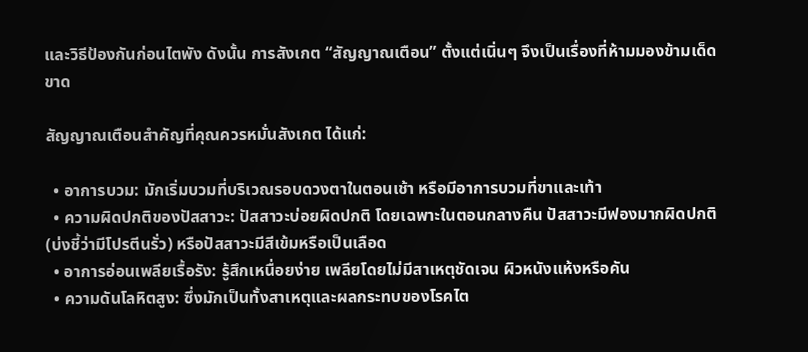และวิธีป้องกันก่อนไตพัง ดังนั้น การสังเกต “สัญญาณเตือน” ตั้งแต่เนิ่นๆ จึงเป็นเรื่องที่ห้ามมองข้ามเด็ดขาด

สัญญาณเตือนสำคัญที่คุณควรหมั่นสังเกต ได้แก่:

  • อาการบวม: มักเริ่มบวมที่บริเวณรอบดวงตาในตอนเช้า หรือมีอาการบวมที่ขาและเท้า
  • ความผิดปกติของปัสสาวะ: ปัสสาวะบ่อยผิดปกติ โดยเฉพาะในตอนกลางคืน ปัสสาวะมีฟองมากผิดปกติ (บ่งชี้ว่ามีโปรตีนรั่ว) หรือปัสสาวะมีสีเข้มหรือเป็นเลือด
  • อาการอ่อนเพลียเรื้อรัง: รู้สึกเหนื่อยง่าย เพลียโดยไม่มีสาเหตุชัดเจน ผิวหนังแห้งหรือคัน
  • ความดันโลหิตสูง: ซึ่งมักเป็นทั้งสาเหตุและผลกระทบของโรคไต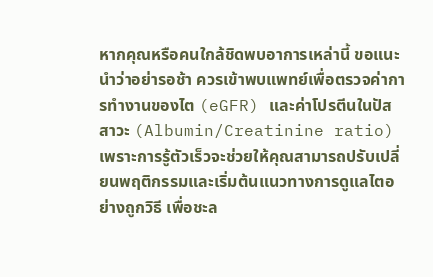หากคุณหรือคนใกล้ชิดพบอาการเหล่านี้ ขอแนะนำว่าอย่ารอช้า ควรเข้าพบแพทย์เพื่อตรวจค่าการทำงานของไต (eGFR) และค่าโปรตีนในปัสสาวะ (Albumin/Creatinine ratio) เพราะการรู้ตัวเร็วจะช่วยให้คุณสามารถปรับเปลี่ยนพฤติกรรมและเริ่มต้นแนวทางการดูแลไตอย่างถูกวิธี เพื่อชะล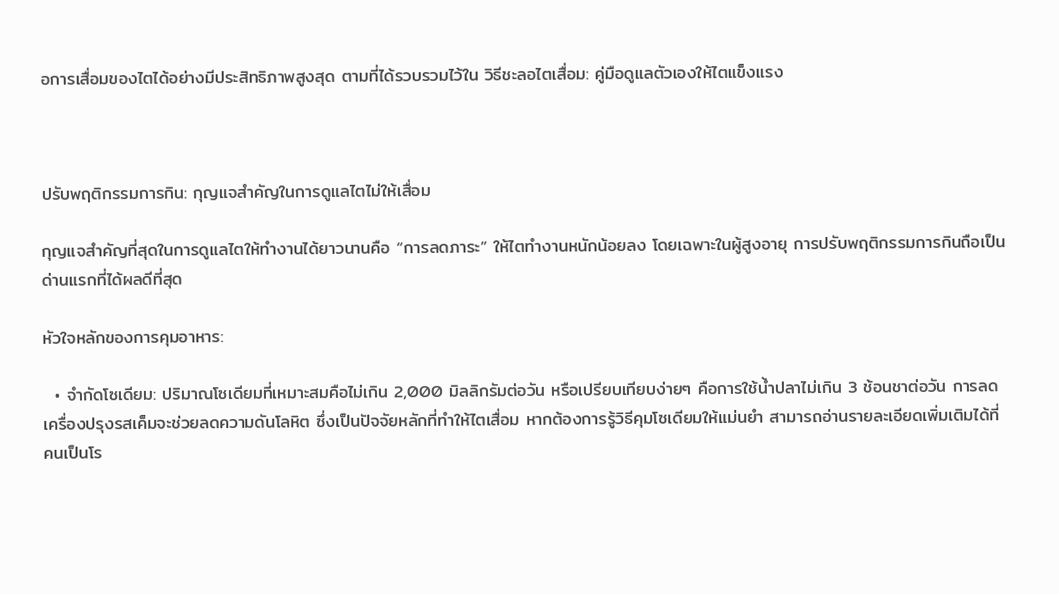อการเสื่อมของไตได้อย่างมีประสิทธิภาพสูงสุด ตามที่ได้รวบรวมไว้ใน วิธีชะลอไตเสื่อม: คู่มือดูแลตัวเองให้ไตแข็งแรง



ปรับพฤติกรรมการกิน: กุญแจสำคัญในการดูแลไตไม่ให้เสื่อม

กุญแจสำคัญที่สุดในการดูแลไตให้ทำงานได้ยาวนานคือ “การลดภาระ” ให้ไตทำงานหนักน้อยลง โดยเฉพาะในผู้สูงอายุ การปรับพฤติกรรมการกินถือเป็นด่านแรกที่ได้ผลดีที่สุด

หัวใจหลักของการคุมอาหาร:

  • จำกัดโซเดียม: ปริมาณโซเดียมที่เหมาะสมคือไม่เกิน 2,000 มิลลิกรัมต่อวัน หรือเปรียบเทียบง่ายๆ คือการใช้น้ำปลาไม่เกิน 3 ช้อนชาต่อวัน การลดเครื่องปรุงรสเค็มจะช่วยลดความดันโลหิต ซึ่งเป็นปัจจัยหลักที่ทำให้ไตเสื่อม หากต้องการรู้วิธีคุมโซเดียมให้แม่นยำ สามารถอ่านรายละเอียดเพิ่มเติมได้ที่ คนเป็นโร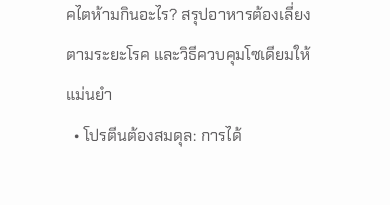คไตห้ามกินอะไร? สรุปอาหารต้องเลี่ยงตามระยะโรค และวิธีควบคุมโซเดียมให้แม่นยำ
  • โปรตีนต้องสมดุล: การได้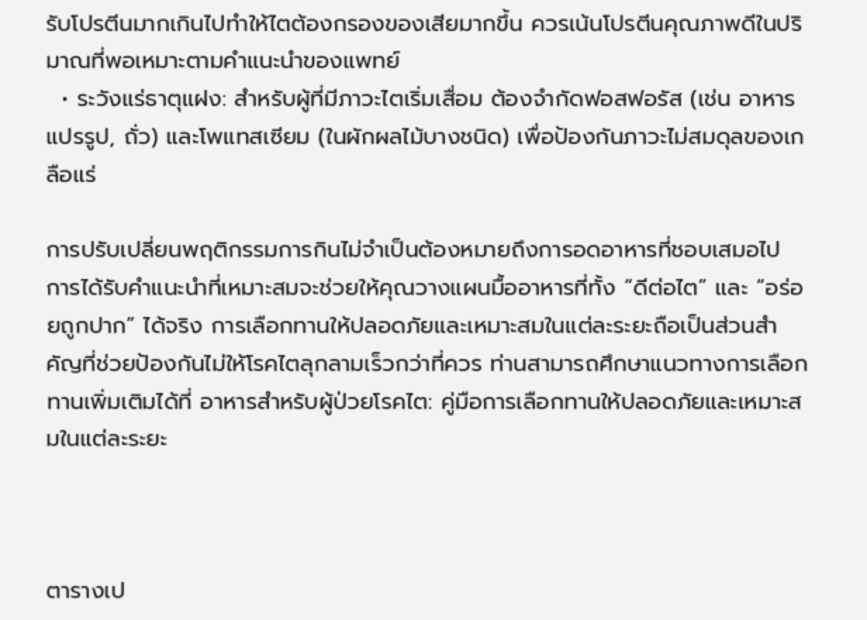รับโปรตีนมากเกินไปทำให้ไตต้องกรองของเสียมากขึ้น ควรเน้นโปรตีนคุณภาพดีในปริมาณที่พอเหมาะตามคำแนะนำของแพทย์
  • ระวังแร่ธาตุแฝง: สำหรับผู้ที่มีภาวะไตเริ่มเสื่อม ต้องจำกัดฟอสฟอรัส (เช่น อาหารแปรรูป, ถั่ว) และโพแทสเซียม (ในผักผลไม้บางชนิด) เพื่อป้องกันภาวะไม่สมดุลของเกลือแร่

การปรับเปลี่ยนพฤติกรรมการกินไม่จำเป็นต้องหมายถึงการอดอาหารที่ชอบเสมอไป การได้รับคำแนะนำที่เหมาะสมจะช่วยให้คุณวางแผนมื้ออาหารที่ทั้ง “ดีต่อไต” และ “อร่อยถูกปาก” ได้จริง การเลือกทานให้ปลอดภัยและเหมาะสมในแต่ละระยะถือเป็นส่วนสำคัญที่ช่วยป้องกันไม่ให้โรคไตลุกลามเร็วกว่าที่ควร ท่านสามารถศึกษาแนวทางการเลือกทานเพิ่มเติมได้ที่ อาหารสำหรับผู้ป่วยโรคไต: คู่มือการเลือกทานให้ปลอดภัยและเหมาะสมในแต่ละระยะ



ตารางเป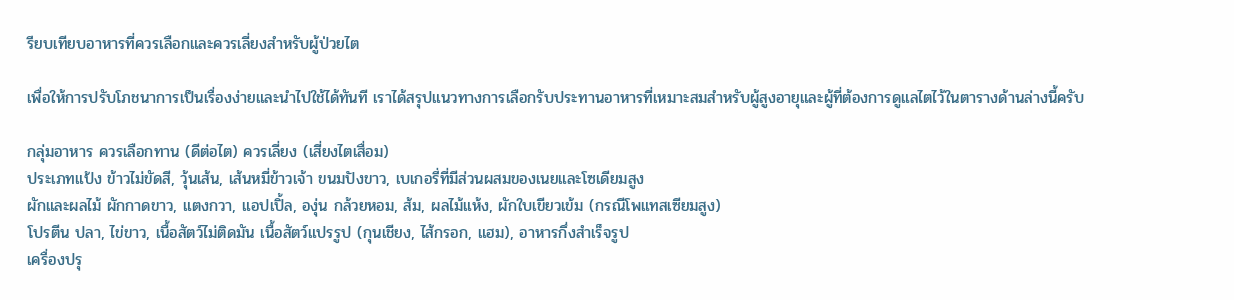รียบเทียบอาหารที่ควรเลือกและควรเลี่ยงสำหรับผู้ป่วยไต

เพื่อให้การปรับโภชนาการเป็นเรื่องง่ายและนำไปใช้ได้ทันที เราได้สรุปแนวทางการเลือกรับประทานอาหารที่เหมาะสมสำหรับผู้สูงอายุและผู้ที่ต้องการดูแลไตไว้ในตารางด้านล่างนี้ครับ

กลุ่มอาหาร ควรเลือกทาน (ดีต่อไต) ควรเลี่ยง (เสี่ยงไตเสื่อม)
ประเภทแป้ง ข้าวไม่ขัดสี, วุ้นเส้น, เส้นหมี่ข้าวเจ้า ขนมปังขาว, เบเกอรี่ที่มีส่วนผสมของเนยและโซเดียมสูง
ผักและผลไม้ ผักกาดขาว, แตงกวา, แอปเปิ้ล, องุ่น กล้วยหอม, ส้ม, ผลไม้แห้ง, ผักใบเขียวเข้ม (กรณีโพแทสเซียมสูง)
โปรตีน ปลา, ไข่ขาว, เนื้อสัตว์ไม่ติดมัน เนื้อสัตว์แปรรูป (กุนเชียง, ไส้กรอก, แฮม), อาหารกึ่งสำเร็จรูป
เครื่องปรุ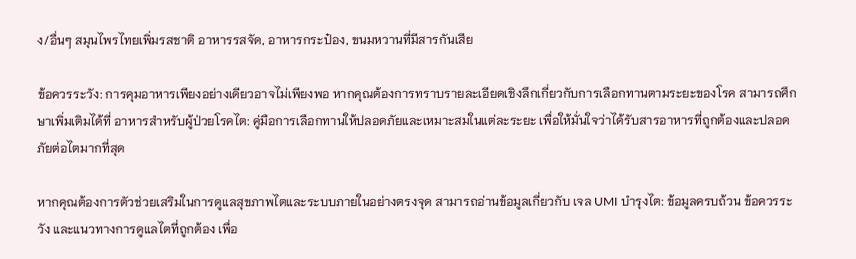ง/อื่นๆ สมุนไพรไทยเพิ่มรสชาติ อาหารรสจัด, อาหารกระป๋อง, ขนมหวานที่มีสารกันเสีย

ข้อควรระวัง: การคุมอาหารเพียงอย่างเดียวอาจไม่เพียงพอ หากคุณต้องการทราบรายละเอียดเชิงลึกเกี่ยวกับการเลือกทานตามระยะของโรค สามารถศึกษาเพิ่มเติมได้ที่ อาหารสำหรับผู้ป่วยโรคไต: คู่มือการเลือกทานให้ปลอดภัยและเหมาะสมในแต่ละระยะ เพื่อให้มั่นใจว่าได้รับสารอาหารที่ถูกต้องและปลอดภัยต่อไตมากที่สุด

หากคุณต้องการตัวช่วยเสริมในการดูแลสุขภาพไตและระบบภายในอย่างตรงจุด สามารถอ่านข้อมูลเกี่ยวกับ เจล UMI บำรุงไต: ข้อมูลครบถ้วน ข้อควรระวัง และแนวทางการดูแลไตที่ถูกต้อง เพื่อ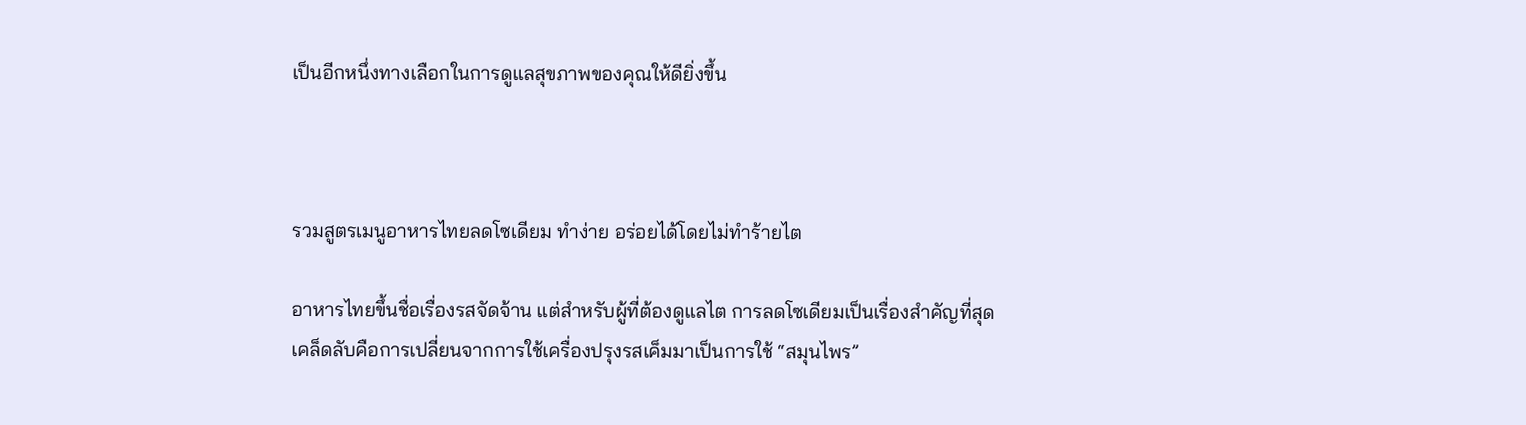เป็นอีกหนึ่งทางเลือกในการดูแลสุขภาพของคุณให้ดียิ่งขึ้น



รวมสูตรเมนูอาหารไทยลดโซเดียม ทำง่าย อร่อยได้โดยไม่ทำร้ายไต

อาหารไทยขึ้นชื่อเรื่องรสจัดจ้าน แต่สำหรับผู้ที่ต้องดูแลไต การลดโซเดียมเป็นเรื่องสำคัญที่สุด เคล็ดลับคือการเปลี่ยนจากการใช้เครื่องปรุงรสเค็มมาเป็นการใช้ “สมุนไพร”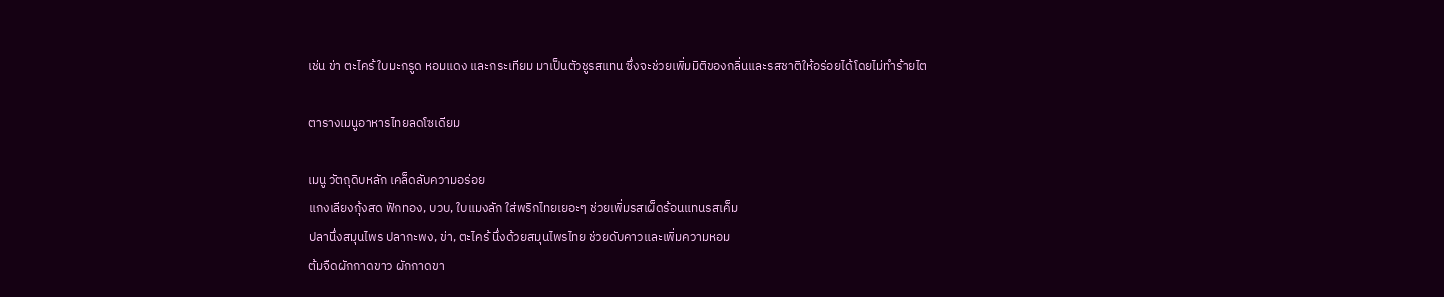เช่น ข่า ตะไคร้ ใบมะกรูด หอมแดง และกระเทียม มาเป็นตัวชูรสแทน ซึ่งจะช่วยเพิ่มมิติของกลิ่นและรสชาติให้อร่อยได้โดยไม่ทำร้ายไต

ตารางเมนูอาหารไทยลดโซเดียม

เมนู วัตถุดิบหลัก เคล็ดลับความอร่อย
แกงเลียงกุ้งสด ฟักทอง, บวบ, ใบแมงลัก ใส่พริกไทยเยอะๆ ช่วยเพิ่มรสเผ็ดร้อนแทนรสเค็ม
ปลานึ่งสมุนไพร ปลากะพง, ข่า, ตะไคร้ นึ่งด้วยสมุนไพรไทย ช่วยดับคาวและเพิ่มความหอม
ต้มจืดผักกาดขาว ผักกาดขา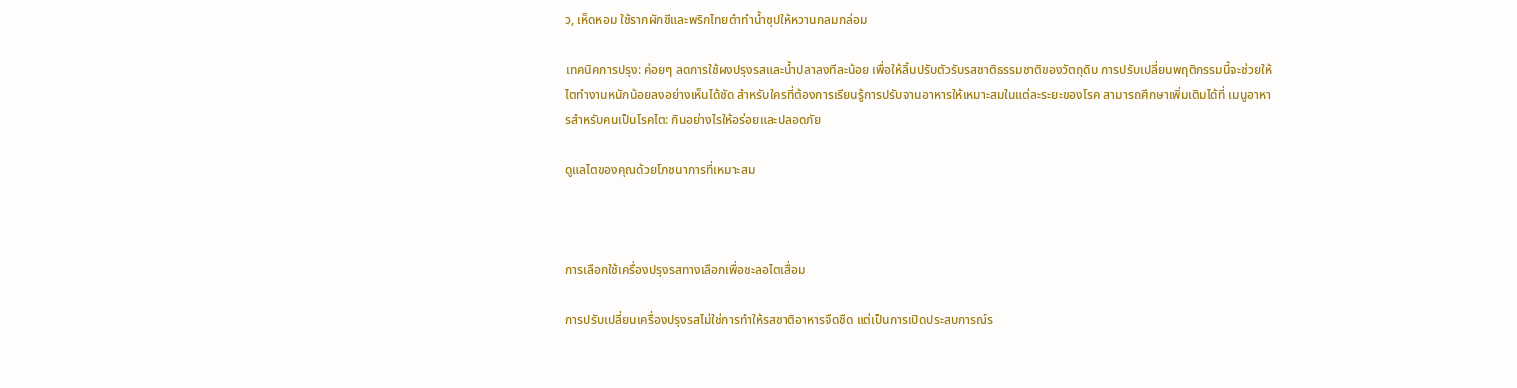ว, เห็ดหอม ใช้รากผักชีและพริกไทยตำทำน้ำซุปให้หวานกลมกล่อม

เทคนิคการปรุง: ค่อยๆ ลดการใช้ผงปรุงรสและน้ำปลาลงทีละน้อย เพื่อให้ลิ้นปรับตัวรับรสชาติธรรมชาติของวัตถุดิบ การปรับเปลี่ยนพฤติกรรมนี้จะช่วยให้ไตทำงานหนักน้อยลงอย่างเห็นได้ชัด สำหรับใครที่ต้องการเรียนรู้การปรับจานอาหารให้เหมาะสมในแต่ละระยะของโรค สามารถศึกษาเพิ่มเติมได้ที่ เมนูอาหารสำหรับคนเป็นโรคไต: กินอย่างไรให้อร่อยและปลอดภัย

ดูแลไตของคุณด้วยโภชนาการที่เหมาะสม



การเลือกใช้เครื่องปรุงรสทางเลือกเพื่อชะลอไตเสื่อม

การปรับเปลี่ยนเครื่องปรุงรสไม่ใช่การทำให้รสชาติอาหารจืดชืด แต่เป็นการเปิดประสบการณ์ร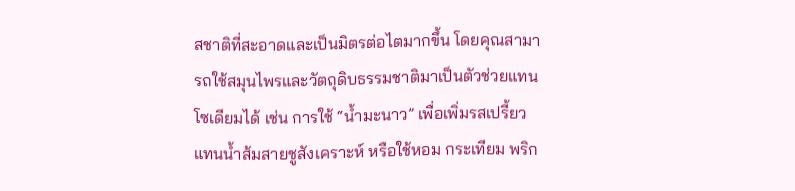สชาติที่สะอาดและเป็นมิตรต่อไตมากขึ้น โดยคุณสามารถใช้สมุนไพรและวัตถุดิบธรรมชาติมาเป็นตัวช่วยแทนโซเดียมได้ เช่น การใช้ “น้ำมะนาว” เพื่อเพิ่มรสเปรี้ยวแทนน้ำส้มสายชูสังเคราะห์ หรือใช้หอม กระเทียม พริก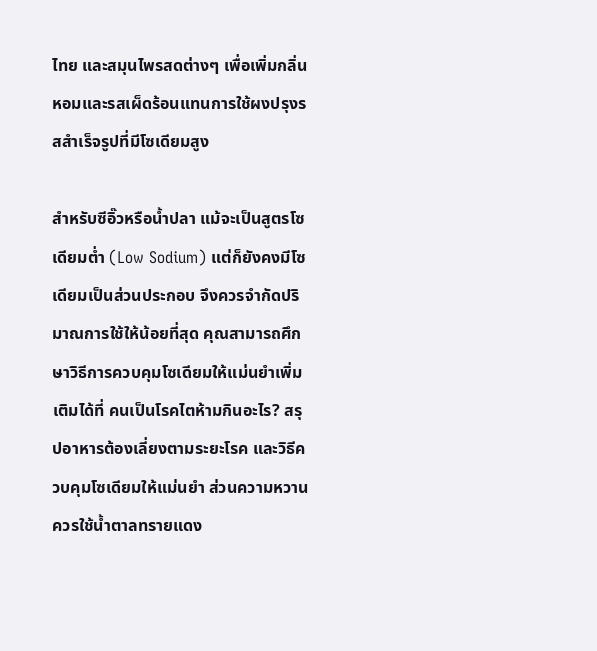ไทย และสมุนไพรสดต่างๆ เพื่อเพิ่มกลิ่นหอมและรสเผ็ดร้อนแทนการใช้ผงปรุงรสสำเร็จรูปที่มีโซเดียมสูง

สำหรับซีอิ๊วหรือน้ำปลา แม้จะเป็นสูตรโซเดียมต่ำ (Low Sodium) แต่ก็ยังคงมีโซเดียมเป็นส่วนประกอบ จึงควรจำกัดปริมาณการใช้ให้น้อยที่สุด คุณสามารถศึกษาวิธีการควบคุมโซเดียมให้แม่นยำเพิ่มเติมได้ที่ คนเป็นโรคไตห้ามกินอะไร? สรุปอาหารต้องเลี่ยงตามระยะโรค และวิธีควบคุมโซเดียมให้แม่นยำ ส่วนความหวานควรใช้น้ำตาลทรายแดง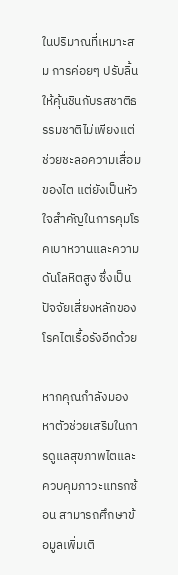ในปริมาณที่เหมาะสม การค่อยๆ ปรับลิ้นให้คุ้นชินกับรสชาติธรรมชาติไม่เพียงแต่ช่วยชะลอความเสื่อมของไต แต่ยังเป็นหัวใจสำคัญในการคุมโรคเบาหวานและความดันโลหิตสูง ซึ่งเป็นปัจจัยเสี่ยงหลักของโรคไตเรื้อรังอีกด้วย

หากคุณกำลังมองหาตัวช่วยเสริมในการดูแลสุขภาพไตและควบคุมภาวะแทรกซ้อน สามารถศึกษาข้อมูลเพิ่มเติ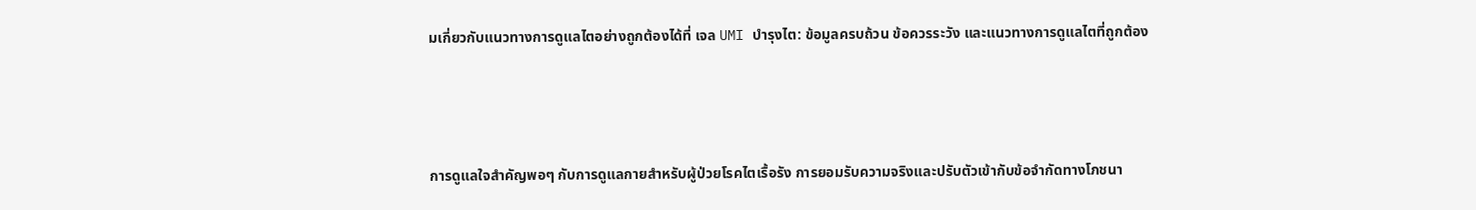มเกี่ยวกับแนวทางการดูแลไตอย่างถูกต้องได้ที่ เจล UMI บำรุงไต: ข้อมูลครบถ้วน ข้อควรระวัง และแนวทางการดูแลไตที่ถูกต้อง



การดูแลใจสำคัญพอๆ กับการดูแลกายสำหรับผู้ป่วยโรคไตเรื้อรัง การยอมรับความจริงและปรับตัวเข้ากับข้อจำกัดทางโภชนา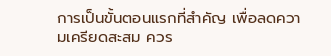การเป็นขั้นตอนแรกที่สำคัญ เพื่อลดความเครียดสะสม ควร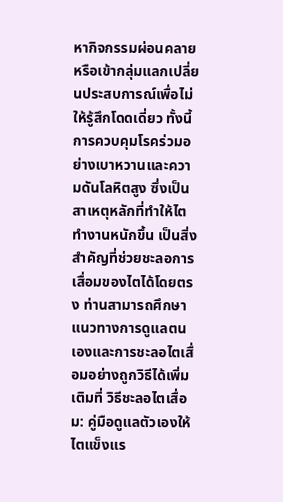หากิจกรรมผ่อนคลายหรือเข้ากลุ่มแลกเปลี่ยนประสบการณ์เพื่อไม่ให้รู้สึกโดดเดี่ยว ทั้งนี้ การควบคุมโรคร่วมอย่างเบาหวานและความดันโลหิตสูง ซึ่งเป็นสาเหตุหลักที่ทำให้ไตทำงานหนักขึ้น เป็นสิ่งสำคัญที่ช่วยชะลอการเสื่อมของไตได้โดยตรง ท่านสามารถศึกษาแนวทางการดูแลตนเองและการชะลอไตเสื่อมอย่างถูกวิธีได้เพิ่มเติมที่ วิธีชะลอไตเสื่อม: คู่มือดูแลตัวเองให้ไตแข็งแร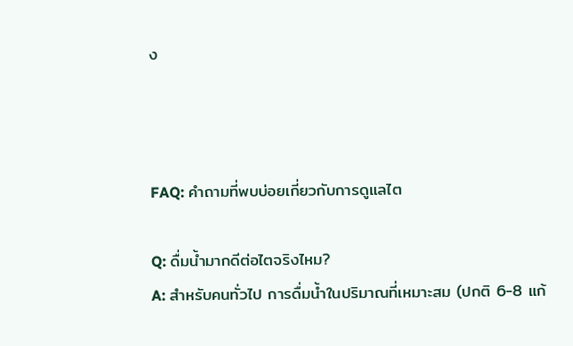ง



FAQ: คำถามที่พบบ่อยเกี่ยวกับการดูแลไต

Q: ดื่มน้ำมากดีต่อไตจริงไหม?
A: สำหรับคนทั่วไป การดื่มน้ำในปริมาณที่เหมาะสม (ปกติ 6-8 แก้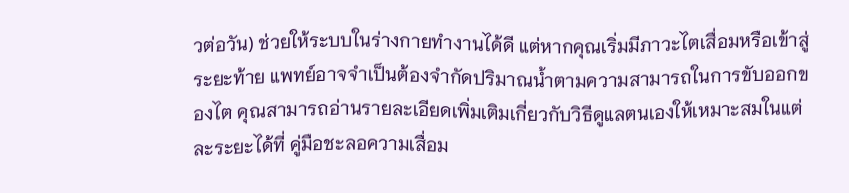วต่อวัน) ช่วยให้ระบบในร่างกายทำงานได้ดี แต่หากคุณเริ่มมีภาวะไตเสื่อมหรือเข้าสู่ระยะท้าย แพทย์อาจจำเป็นต้องจำกัดปริมาณน้ำตามความสามารถในการขับออกของไต คุณสามารถอ่านรายละเอียดเพิ่มเติมเกี่ยวกับวิธีดูแลตนเองให้เหมาะสมในแต่ละระยะได้ที่ คู่มือชะลอความเสื่อม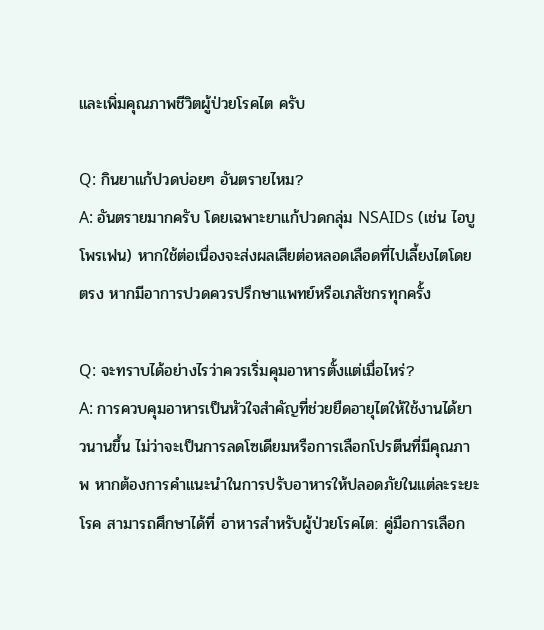และเพิ่มคุณภาพชีวิตผู้ป่วยโรคไต ครับ

Q: กินยาแก้ปวดบ่อยๆ อันตรายไหม?
A: อันตรายมากครับ โดยเฉพาะยาแก้ปวดกลุ่ม NSAIDs (เช่น ไอบูโพรเฟน) หากใช้ต่อเนื่องจะส่งผลเสียต่อหลอดเลือดที่ไปเลี้ยงไตโดยตรง หากมีอาการปวดควรปรึกษาแพทย์หรือเภสัชกรทุกครั้ง

Q: จะทราบได้อย่างไรว่าควรเริ่มคุมอาหารตั้งแต่เมื่อไหร่?
A: การควบคุมอาหารเป็นหัวใจสำคัญที่ช่วยยืดอายุไตให้ใช้งานได้ยาวนานขึ้น ไม่ว่าจะเป็นการลดโซเดียมหรือการเลือกโปรตีนที่มีคุณภาพ หากต้องการคำแนะนำในการปรับอาหารให้ปลอดภัยในแต่ละระยะโรค สามารถศึกษาได้ที่ อาหารสำหรับผู้ป่วยโรคไต: คู่มือการเลือก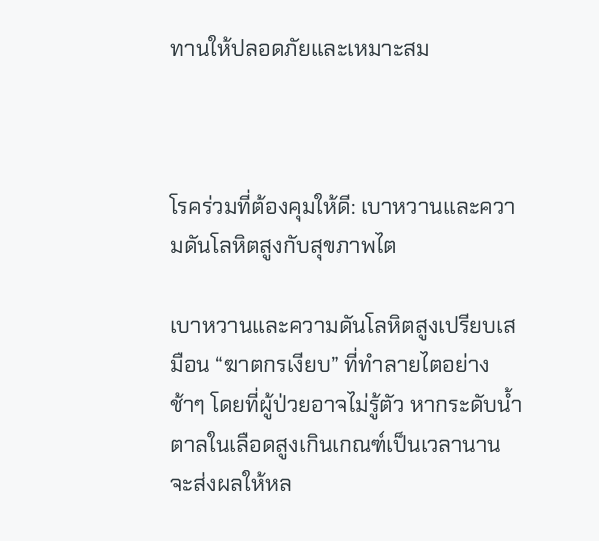ทานให้ปลอดภัยและเหมาะสม



โรคร่วมที่ต้องคุมให้ดี: เบาหวานและความดันโลหิตสูงกับสุขภาพไต

เบาหวานและความดันโลหิตสูงเปรียบเสมือน “ฆาตกรเงียบ” ที่ทำลายไตอย่างช้าๆ โดยที่ผู้ป่วยอาจไม่รู้ตัว หากระดับน้ำตาลในเลือดสูงเกินเกณฑ์เป็นเวลานาน จะส่งผลให้หล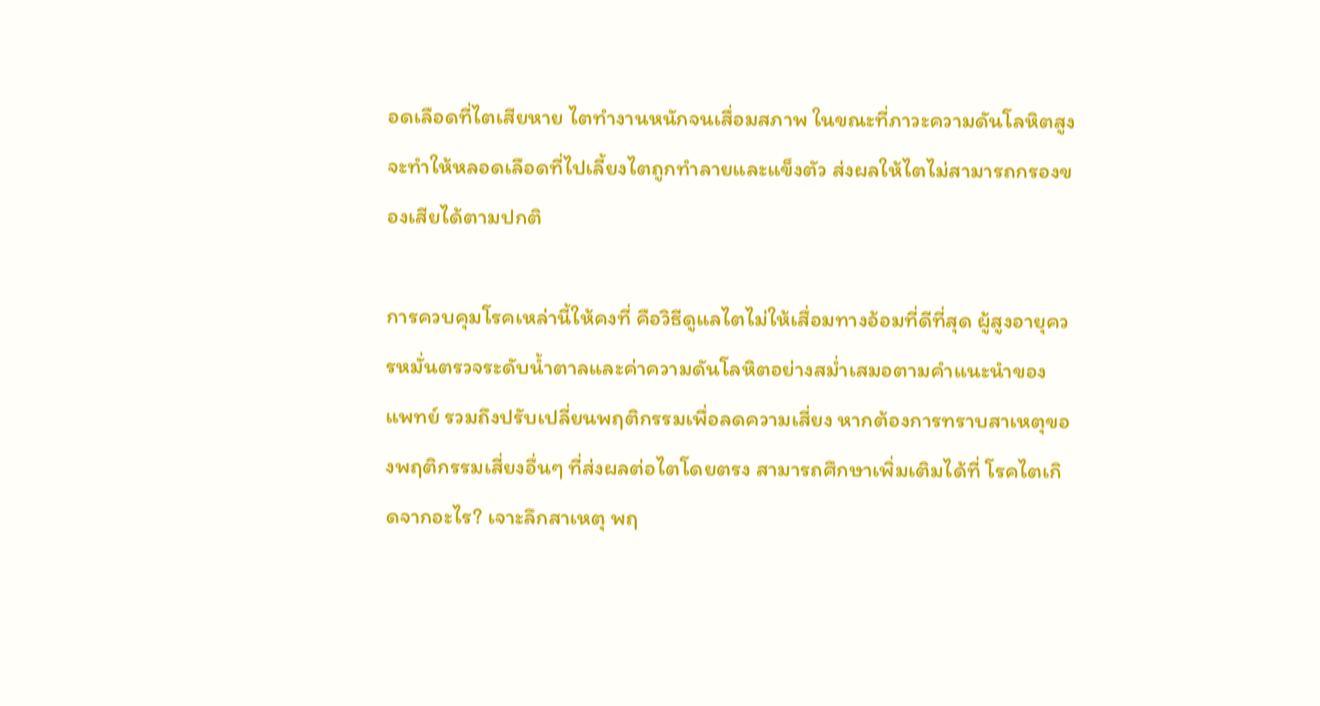อดเลือดที่ไตเสียหาย ไตทำงานหนักจนเสื่อมสภาพ ในขณะที่ภาวะความดันโลหิตสูงจะทำให้หลอดเลือดที่ไปเลี้ยงไตถูกทำลายและแข็งตัว ส่งผลให้ไตไม่สามารถกรองของเสียได้ตามปกติ

การควบคุมโรคเหล่านี้ให้คงที่ คือวิธีดูแลไตไม่ให้เสื่อมทางอ้อมที่ดีที่สุด ผู้สูงอายุควรหมั่นตรวจระดับน้ำตาลและค่าความดันโลหิตอย่างสม่ำเสมอตามคำแนะนำของแพทย์ รวมถึงปรับเปลี่ยนพฤติกรรมเพื่อลดความเสี่ยง หากต้องการทราบสาเหตุของพฤติกรรมเสี่ยงอื่นๆ ที่ส่งผลต่อไตโดยตรง สามารถศึกษาเพิ่มเติมได้ที่ โรคไตเกิดจากอะไร? เจาะลึกสาเหตุ พฤ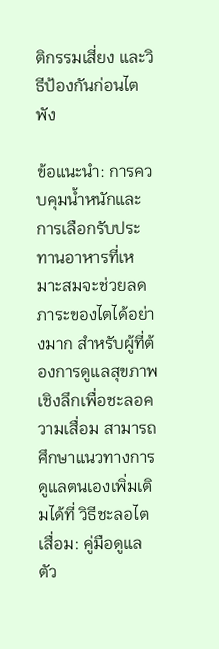ติกรรมเสี่ยง และวิธีป้องกันก่อนไตพัง

ข้อแนะนำ: การควบคุมน้ำหนักและการเลือกรับประทานอาหารที่เหมาะสมจะช่วยลดภาระของไตได้อย่างมาก สำหรับผู้ที่ต้องการดูแลสุขภาพเชิงลึกเพื่อชะลอความเสื่อม สามารถศึกษาแนวทางการดูแลตนเองเพิ่มเติมได้ที่ วิธีชะลอไตเสื่อม: คู่มือดูแลตัว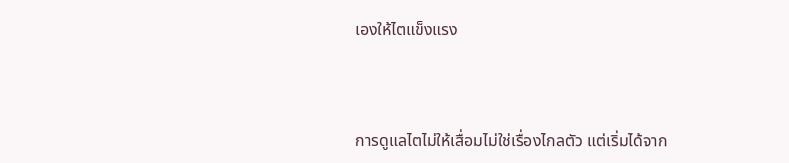เองให้ไตแข็งแรง



การดูแลไตไม่ให้เสื่อมไม่ใช่เรื่องไกลตัว แต่เริ่มได้จาก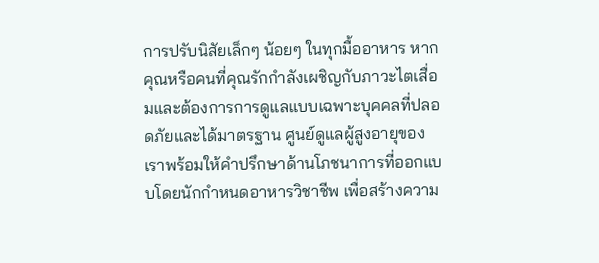การปรับนิสัยเล็กๆ น้อยๆ ในทุกมื้ออาหาร หากคุณหรือคนที่คุณรักกำลังเผชิญกับภาวะไตเสื่อมและต้องการการดูแลแบบเฉพาะบุคคลที่ปลอดภัยและได้มาตรฐาน ศูนย์ดูแลผู้สูงอายุของเราพร้อมให้คำปรึกษาด้านโภชนาการที่ออกแบบโดยนักกำหนดอาหารวิชาชีพ เพื่อสร้างความ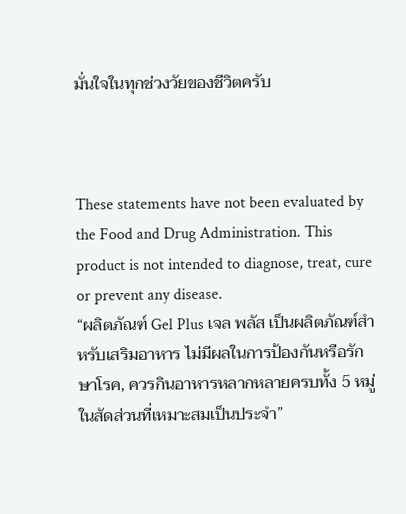มั่นใจในทุกช่วงวัยของชีวิตครับ



These statements have not been evaluated by the Food and Drug Administration. This product is not intended to diagnose, treat, cure or prevent any disease.
“ผลิตภัณฑ์ Gel Plus เจล พลัส เป็นผลิตภัณฑ์สำหรับเสริมอาหาร ไม่มีผลในการป้องกันหรือรักษาโรค, ควรกินอาหารหลากหลายครบทั้ง 5 หมู่ในสัดส่วนที่เหมาะสมเป็นประจำ”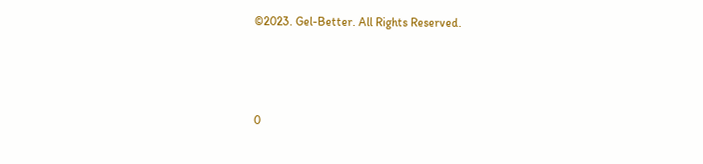©2023. Gel-Better. All Rights Reserved.



0